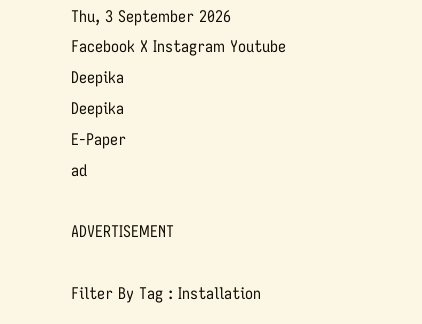Thu, 3 September 2026
Facebook X Instagram Youtube
Deepika
Deepika
E-Paper
ad

ADVERTISEMENT

Filter By Tag : Installation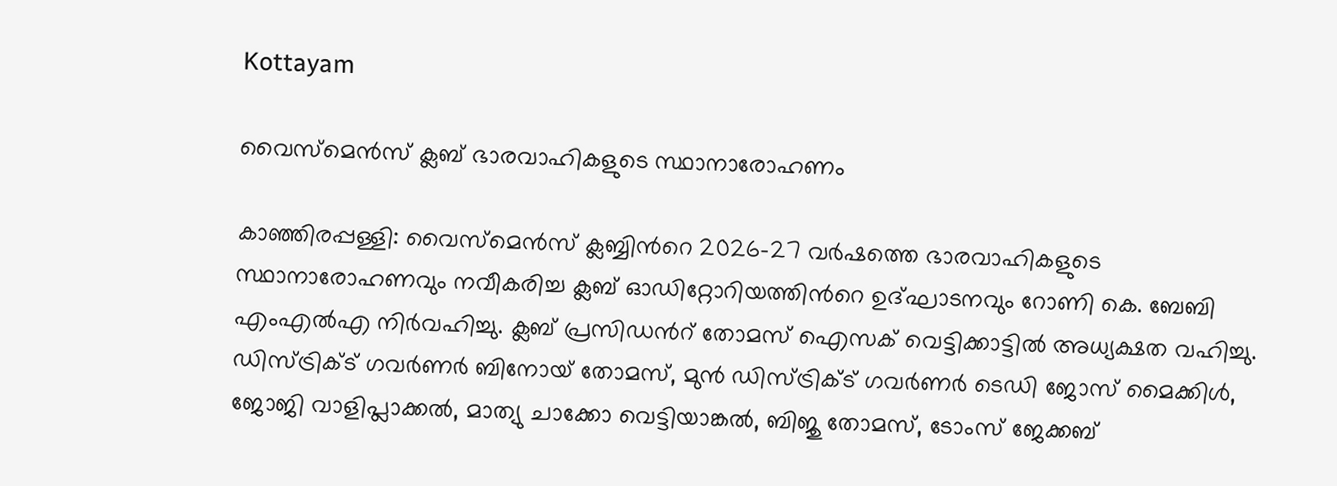Kottayam

വൈസ്‌മെൻസ് ക്ലബ് ഭാരവാഹികളുടെ സ്ഥാനാരോഹണം

കാഞ്ഞിരപ്പള്ളി: വൈസ്‌മെൻസ് ക്ലബ്ബിന്‍റെ 2026-27 വർഷത്തെ ഭാരവാഹികളുടെ സ്ഥാനാരോഹണവും നവീകരിച്ച ക്ലബ് ഓഡിറ്റോറിയത്തിന്‍റെ ഉദ്ഘാടനവും റോണി കെ. ബേബി എംഎൽഎ നിർവഹിച്ചു. ക്ലബ് പ്രസിഡന്‍റ് തോമസ് ഐസക് വെട്ടിക്കാട്ടിൽ അധ്യക്ഷത വഹിച്ചു.
ഡിസ്ട്രിക്‌ട് ഗവർണർ ബിനോയ് തോമസ്, മുൻ ഡിസ്ട്രിക്‌ട് ഗവർണർ ടെഡി ജോസ് മൈക്കിൾ, ജോജി വാളിപ്ലാക്കൽ, മാത്യു ചാക്കോ വെട്ടിയാങ്കൽ, ബിജു തോമസ്, ടോംസ് ജേക്കബ്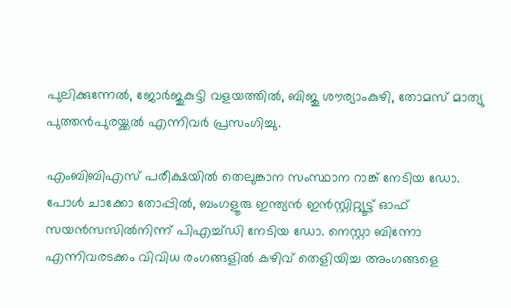പുലിക്കുന്നേൽ, ജോർജുകുട്ടി വളയത്തിൽ, ബിജു ശൗര്യാംകുഴി, തോമസ് മാത്യു പുത്തൻപുരയ്ക്കൽ എന്നിവർ പ്രസംഗിച്ചു.

എംബിബിഎസ് പരീക്ഷയിൽ തെലുങ്കാന സംസ്ഥാന റാങ്ക് നേടിയ ഡോ. പോൾ ചാക്കോ തോപ്പിൽ, ബംഗളൂരു ഇന്ത്യൻ ഇൻസ്റ്റിറ്റ്യൂട്ട് ഓഫ് സയൻസസിൽനിന്ന് പിഎച്ച്ഡി നേടിയ ഡോ. നെസ്റ്റാ ബിന്നോ എന്നിവരടക്കം വിവിധ രംഗങ്ങളിൽ കഴിവ് തെളിയിച്ച അംഗങ്ങളെ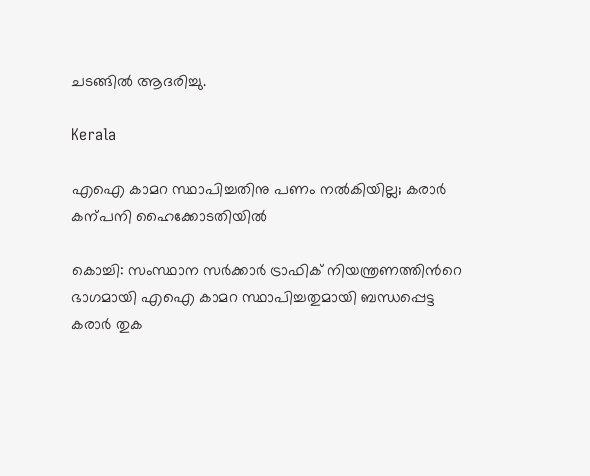ചടങ്ങിൽ ആദരിച്ചു.

Kerala

എഐ കാമറ സ്ഥാപിച്ചതിനു പണം നൽകിയില്ല; കരാര്‍ കന്പനി ഹൈക്കോടതിയിൽ

കൊച്ചി: സംസ്ഥാന സര്‍ക്കാര്‍ ട്രാഫിക് നിയന്ത്രണത്തിന്‍റെ ഭാഗമായി എഐ കാമറ സ്ഥാപിച്ചതുമായി ബന്ധപ്പെട്ട കരാര്‍ തുക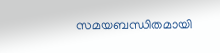സമയബന്ധിതമായി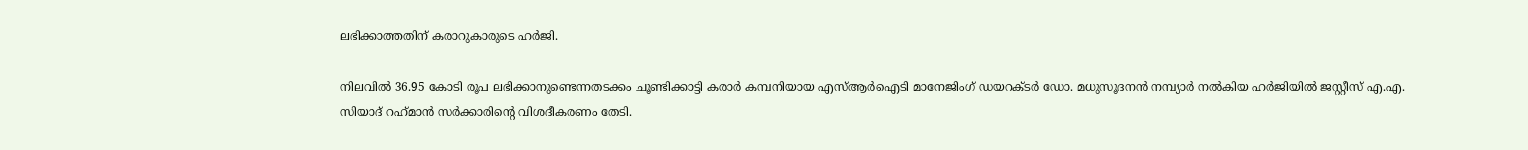ലഭിക്കാത്തതിന് കരാറുകാരുടെ ഹര്‍ജി.

നിലവില്‍ 36.95 കോടി രൂപ ലഭിക്കാനുണ്ടെന്നതടക്കം ചൂണ്ടിക്കാട്ടി കരാര്‍ കമ്പനിയായ എസ്ആര്‍ഐടി മാനേജിംഗ് ഡയറക്‌ടര്‍ ഡോ. മധുസൂദനന്‍ നമ്പ്യാര്‍ നല്‍കിയ ഹര്‍ജിയില്‍ ജസ്റ്റീസ് എ.എ. സിയാദ് റഹ്‌മാന്‍ സര്‍ക്കാരിന്‍റെ വിശദീകരണം തേടി.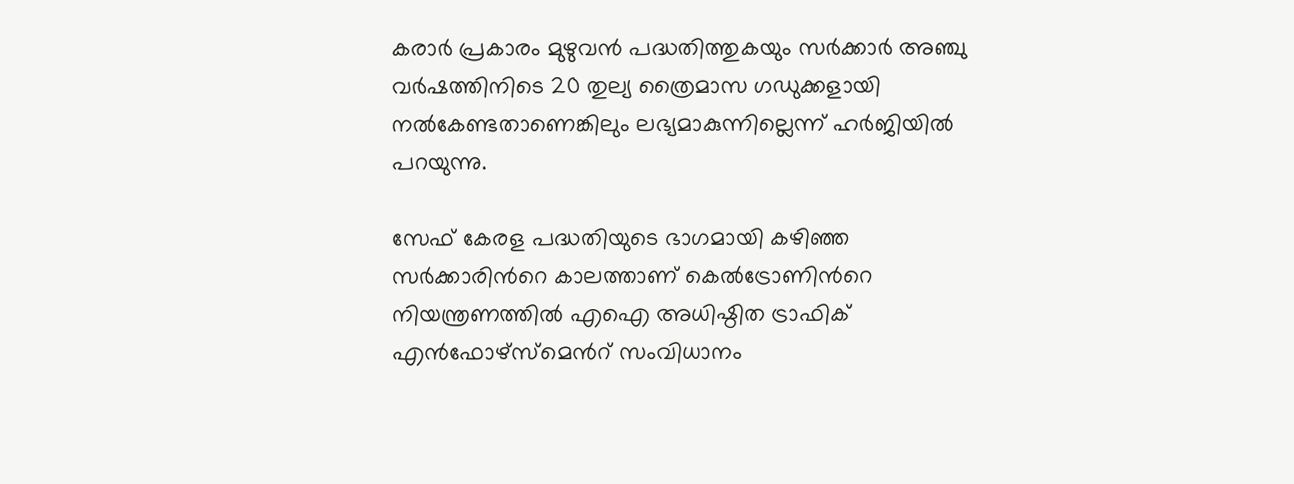കരാര്‍ പ്രകാരം മുഴുവന്‍ പദ്ധതിത്തുകയും സര്‍ക്കാര്‍ അഞ്ചു വര്‍ഷത്തിനിടെ 20 തുല്യ ത്രൈമാസ ഗഡുക്കളായി നല്‍കേണ്ടതാണെങ്കിലും ലഭ്യമാകുന്നില്ലെന്ന് ഹര്‍ജിയില്‍ പറയുന്നു.

സേഫ് കേരള പദ്ധതിയുടെ ഭാഗമായി കഴിഞ്ഞ സര്‍ക്കാരിന്‍റെ കാലത്താണ് കെല്‍ട്രോണിന്‍റെ നിയന്ത്രണത്തില്‍ എഐ അധിഷ്ഠിത ട്രാഫിക് എന്‍ഫോഴ്‌സ്‌മെന്‍റ് സംവിധാനം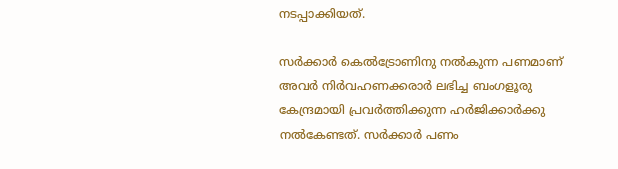നടപ്പാക്കിയത്.

സര്‍ക്കാര്‍ കെല്‍ട്രോണിനു നല്‍കുന്ന പണമാണ് അവര്‍ നിര്‍വഹണക്കരാര്‍ ലഭിച്ച ബംഗളൂരു കേന്ദ്രമായി പ്രവര്‍ത്തിക്കുന്ന ഹര്‍ജിക്കാര്‍ക്കു നല്‍കേണ്ടത്. സര്‍ക്കാര്‍ പണം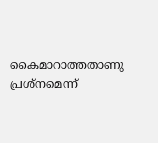കൈമാറാത്തതാണു പ്രശ്‌നമെന്ന്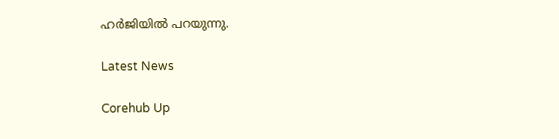ഹര്‍ജിയില്‍ പറയുന്നു.

Latest News

Corehub Up